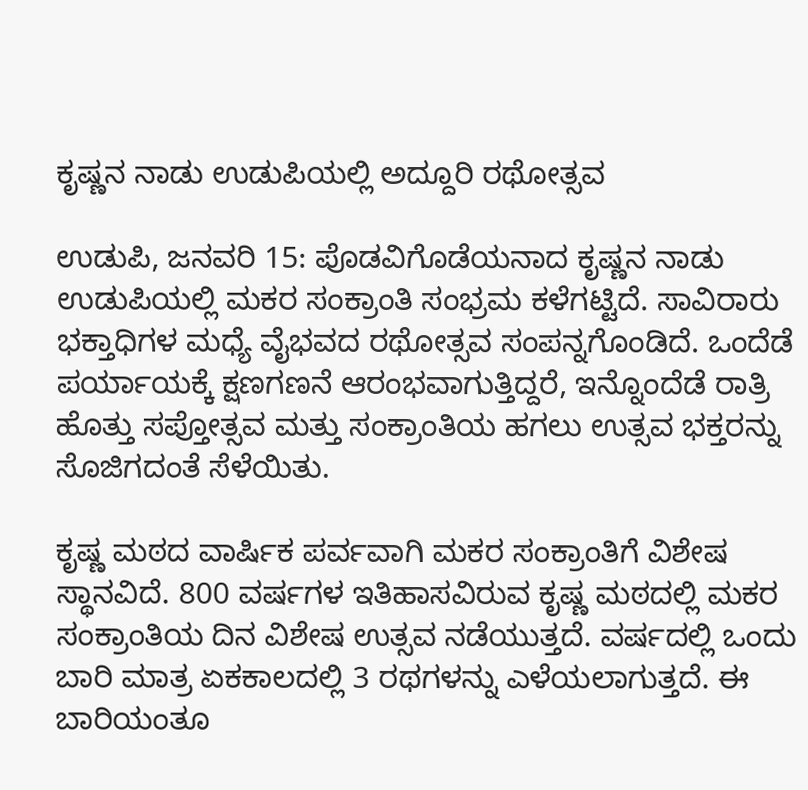ಕೃಷ್ಣನ ನಾಡು ಉಡುಪಿಯಲ್ಲಿ ಅದ್ದೂರಿ ರಥೋತ್ಸವ

ಉಡುಪಿ, ಜನವರಿ 15: ಪೊಡವಿಗೊಡೆಯನಾದ ಕೃಷ್ಣನ ನಾಡು ಉಡುಪಿಯಲ್ಲಿ ಮಕರ ಸಂಕ್ರಾಂತಿ ಸಂಭ್ರಮ ಕಳೆಗಟ್ಟಿದೆ. ಸಾವಿರಾರು ಭಕ್ತಾಧಿಗಳ ಮಧ್ಯೆ ವೈಭವದ ರಥೋತ್ಸವ ಸಂಪನ್ನಗೊಂಡಿದೆ. ಒಂದೆಡೆ ಪರ್ಯಾಯಕ್ಕೆ ಕ್ಷಣಗಣನೆ ಆರಂಭವಾಗುತ್ತಿದ್ದರೆ, ಇನ್ನೊಂದೆಡೆ ರಾತ್ರಿ ಹೊತ್ತು ಸಪ್ತೋತ್ಸವ ಮತ್ತು ಸಂಕ್ರಾಂತಿಯ ಹಗಲು ಉತ್ಸವ ಭಕ್ತರನ್ನು ಸೊಜಿಗದಂತೆ ಸೆಳೆಯಿತು.

ಕೃಷ್ಣ ಮಠದ ವಾರ್ಷಿಕ ಪರ್ವವಾಗಿ ಮಕರ ಸಂಕ್ರಾಂತಿಗೆ ವಿಶೇಷ ಸ್ಥಾನವಿದೆ. 800 ವರ್ಷಗಳ ಇತಿಹಾಸವಿರುವ ಕೃಷ್ಣ ಮಠದಲ್ಲಿ ಮಕರ ಸಂಕ್ರಾಂತಿಯ ದಿನ ವಿಶೇಷ ಉತ್ಸವ ನಡೆಯುತ್ತದೆ. ವರ್ಷದಲ್ಲಿ ಒಂದು ಬಾರಿ ಮಾತ್ರ ಏಕಕಾಲದಲ್ಲಿ 3 ರಥಗಳನ್ನು ಎಳೆಯಲಾಗುತ್ತದೆ. ಈ ಬಾರಿಯಂತೂ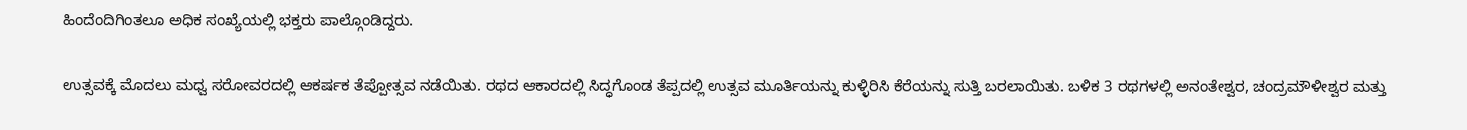ಹಿಂದೆಂದಿಗಿಂತಲೂ ಅಧಿಕ ಸಂಖ್ಯೆಯಲ್ಲಿ ಭಕ್ತರು ಪಾಲ್ಗೊಂಡಿದ್ದರು.

ಉತ್ಸವಕ್ಕೆ ಮೊದಲು ಮಧ್ವ ಸರೋವರದಲ್ಲಿ ಆಕರ್ಷಕ ತೆಪ್ಪೋತ್ಸವ ನಡೆಯಿತು. ರಥದ ಆಕಾರದಲ್ಲಿ ಸಿದ್ಧಗೊಂಡ ತೆಪ್ಪದಲ್ಲಿ ಉತ್ಸವ ಮೂರ್ತಿಯನ್ನು ಕುಳ್ಳಿರಿಸಿ ಕೆರೆಯನ್ನು ಸುತ್ತಿ ಬರಲಾಯಿತು. ಬಳಿಕ 3 ರಥಗಳಲ್ಲಿ ಅನಂತೇಶ್ವರ, ಚಂದ್ರಮೌಳೀಶ್ವರ ಮತ್ತು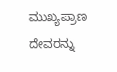ಮುಖ್ಯಪ್ರಾಣ ದೇವರನ್ನು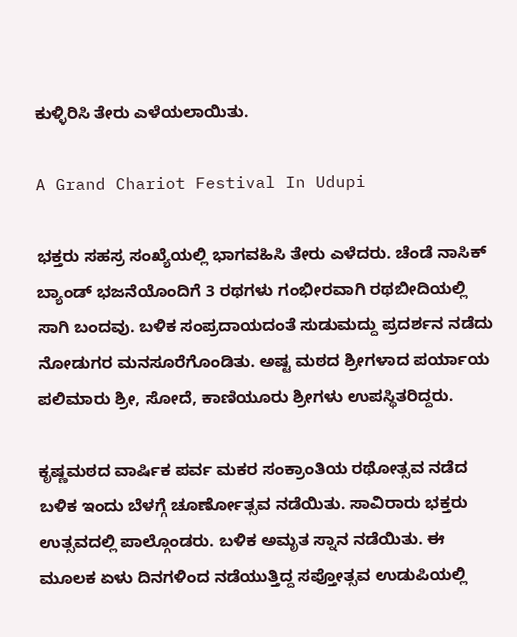ಕುಳ್ಳಿರಿಸಿ ತೇರು ಎಳೆಯಲಾಯಿತು.

A Grand Chariot Festival In Udupi

ಭಕ್ತರು ಸಹಸ್ರ ಸಂಖ್ಯೆಯಲ್ಲಿ ಭಾಗವಹಿಸಿ ತೇರು ಎಳೆದರು. ಚೆಂಡೆ ನಾಸಿಕ್ ಬ್ಯಾಂಡ್ ಭಜನೆಯೊಂದಿಗೆ 3 ರಥಗಳು ಗಂಭೀರವಾಗಿ ರಥಬೀದಿಯಲ್ಲಿ ಸಾಗಿ ಬಂದವು. ಬಳಿಕ ಸಂಪ್ರದಾಯದಂತೆ ಸುಡುಮದ್ದು ಪ್ರದರ್ಶನ ನಡೆದು ನೋಡುಗರ ಮನಸೂರೆಗೊಂಡಿತು. ಅಷ್ಟ ಮಠದ ಶ್ರೀಗಳಾದ ಪರ್ಯಾಯ ಪಲಿಮಾರು ಶ್ರೀ, ಸೋದೆ, ಕಾಣಿಯೂರು ಶ್ರೀಗಳು ಉಪಸ್ಥಿತರಿದ್ದರು.

ಕೃಷ್ಣಮಠದ ವಾರ್ಷಿಕ ಪರ್ವ ಮಕರ ಸಂಕ್ರಾಂತಿಯ ರಥೋತ್ಸವ ನಡೆದ ಬಳಿಕ ಇಂದು ಬೆಳಗ್ಗೆ ಚೂರ್ಣೋತ್ಸವ ನಡೆಯಿತು. ಸಾವಿರಾರು ಭಕ್ತರು ಉತ್ಸವದಲ್ಲಿ ಪಾಲ್ಗೊಂಡರು. ಬಳಿಕ ಅಮೃತ ಸ್ನಾನ ನಡೆಯಿತು. ಈ ಮೂಲಕ ಏಳು ದಿನಗಳಿಂದ ನಡೆಯುತ್ತಿದ್ದ ಸಪ್ತೋತ್ಸವ ಉಡುಪಿಯಲ್ಲಿ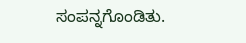ಸಂಪನ್ನಗೊಂಡಿತು.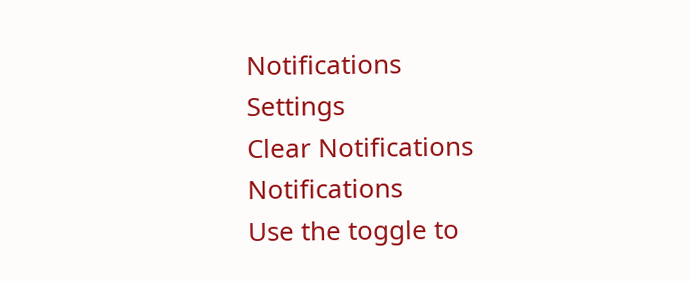Notifications
Settings
Clear Notifications
Notifications
Use the toggle to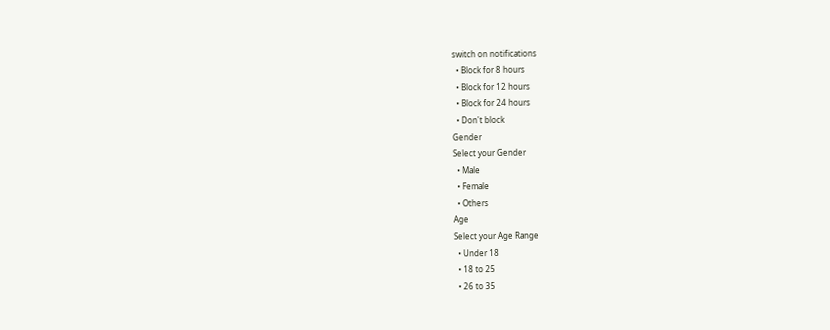switch on notifications
  • Block for 8 hours
  • Block for 12 hours
  • Block for 24 hours
  • Don't block
Gender
Select your Gender
  • Male
  • Female
  • Others
Age
Select your Age Range
  • Under 18
  • 18 to 25
  • 26 to 35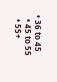• 36 to 45
  • 45 to 55
  • 55+